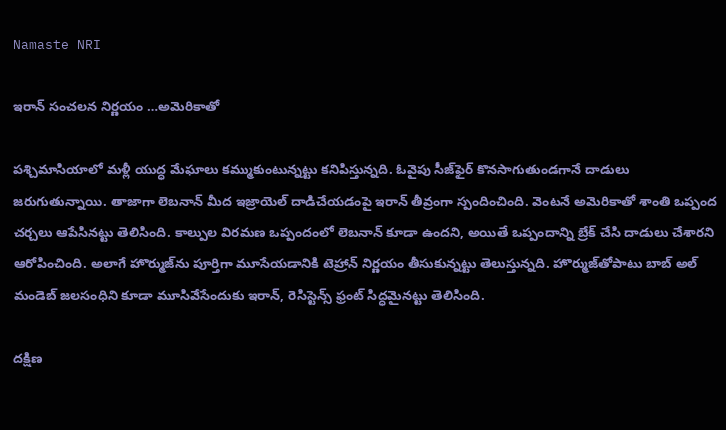Namaste NRI

ఇరాన్ సంచలన నిర్ణయం …అమెరికాతో

పశ్చిమాసియాలో మళ్లీ యుద్ధ మేఘాలు కమ్ముకుంటున్నట్టు కనిపిస్తున్నది. ఓవైపు సీజ్‌ఫైర్‌ కొనసాగుతుండగానే దాడులు జరుగుతున్నాయి. తాజాగా లెబనాన్‌ మీద ఇజ్రాయెల్‌ దాడిచేయడంపై ఇరాన్‌ తీవ్రంగా స్పందించింది. వెంటనే అమెరికాతో శాంతి ఒప్పంద చర్చలు ఆపేసినట్టు తెలిసింది. కాల్పుల విరమణ ఒప్పందంలో లెబనాన్‌ కూడా ఉందని, అయితే ఒప్పందాన్ని బ్రేక్‌ చేసి దాడులు చేశారని ఆరోపించింది. అలాగే హొర్ముజ్‌ను పూర్తిగా మూసేయడానికి టెహ్రాన్‌ నిర్ణయం తీసుకున్నట్టు తెలుస్తున్నది. హొర్ముజ్‌తోపాటు బాబ్‌ అల్‌ మండెబ్‌ జలసంధిని కూడా మూసివేసేందుకు ఇరాన్‌, రెసిస్టెన్స్‌ ఫ్రంట్‌ సిద్ధమైనట్టు తెలిసింది.

దక్షిణ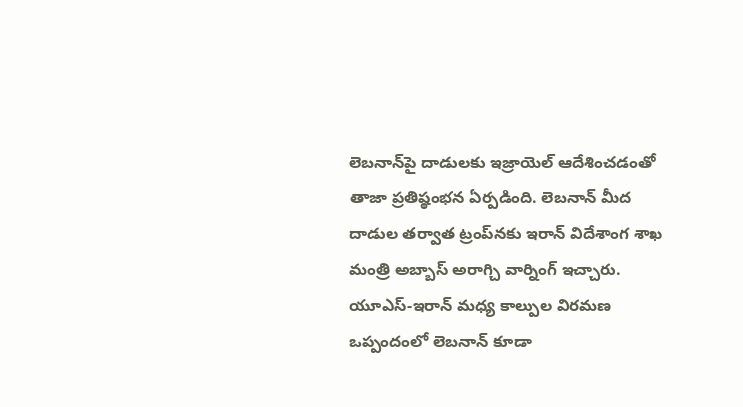లెబనాన్‌పై దాడులకు ఇజ్రాయెల్‌ ఆదేశించడంతో తాజా ప్రతిష్ఠంభన ఏర్పడింది. లెబనాన్‌ మీద దాడుల తర్వాత ట్రంప్‌నకు ఇరాన్‌ విదేశాంగ శాఖ మంత్రి అబ్బాస్‌ అరాగ్చి వార్నింగ్‌ ఇచ్చారు. యూఎస్‌-ఇరాన్‌ మధ్య కాల్పుల విరమణ ఒప్పందంలో లెబనాన్‌ కూడా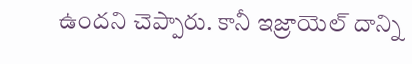ఉందని చెప్పారు. కానీ ఇజ్రాయెల్‌ దాన్ని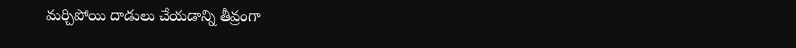మర్చిపోయి దాడులు చేయడాన్ని తీవ్రంగా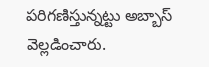పరిగణిస్తున్నట్టు అబ్బాస్‌ వెల్లడించారు.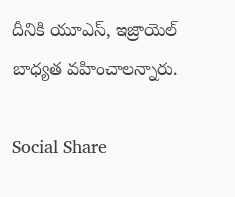దీనికి యూఎస్‌, ఇజ్రాయెల్‌ బాధ్యత వహించాలన్నారు.

Social Share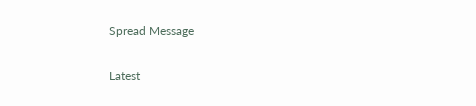Spread Message

Latest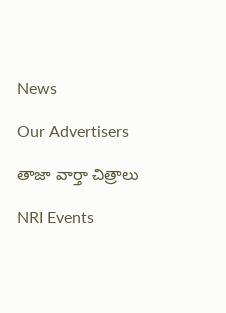News

Our Advertisers

తాజా వార్తా చిత్రాలు

NRI Events